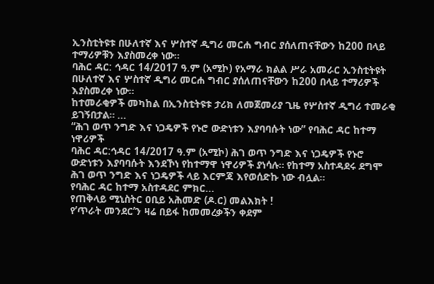ኢንስቲትዩቱ በሁለተኛ እና ሦስተኛ ዲግሪ መርሐ ግብር ያሰለጠናቸውን ከ200 በላይ ተማሪዎቹን እያስመረቀ ነው።
ባሕር ዳር: ኅዳር 14/2017 ዓ.ም (አሚኮ) የአማራ ክልል ሥራ አመራር ኢንስቲትዩት በሁለተኛ እና ሦስተኛ ዲግሪ መርሐ ግብር ያሰለጠናቸውን ከ200 በላይ ተማሪዎች እያስመረቀ ነው።
ከተመራቂዎች መካከል በኢንስቲትዩቱ ታሪክ ለመጀመሪያ ጊዜ የሦስተኛ ዲግሪ ተመራቂ ይገኝበታል። ...
“ሕገ ወጥ ንግድ እና ነጋዴዎች የኑሮ ውድነቱን እያባባሱት ነው” የባሕር ዳር ከተማ ነዋሪዎች
ባሕር ዳር:ኅዳር 14/2017 ዓ.ም (አሚኮ) ሕገ ወጥ ንግድ እና ነጋዴዎች የኑሮ ውድነቱን እያባባሱት እንደኾነ የከተማዋ ነዋሪዎች ያነሳሉ። የከተማ አስተዳደሩ ደግሞ ሕገ ወጥ ንግድ እና ነጋዴዎች ላይ እርምጃ እየወሰድኩ ነው ብሏል።
የባሕር ዳር ከተማ አስተዳደር ምክር...
የጠቅላይ ሚኒስትር ዐቢይ አሕመድ (ዶ.ር) መልእክት !
የ’ጥራት መንደር’ን ዛሬ በይፋ ከመመረቃችን ቀደም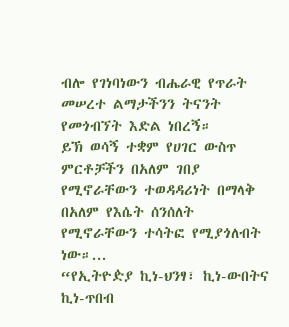ብሎ የገነባነውን ብሔራዊ የጥራት መሠረተ ልማታችንን ትናንት የመጎብኘት እድል ነበረኝ።
ይኽ ወሳኝ ተቋም የሀገር ውስጥ ምርቶቻችን በአለም ገበያ የሚኖራቸውን ተወዳዳሪነት በማላቅ በአለም የእሴት ሰንሰለት የሚኖራቸውን ተሳትፎ የሚያጎለብት ነው።...
“የኢትዮዽያ ኪነ-ህንፃ፣ ኪነ-ውበትና ኪነ-ጥበብ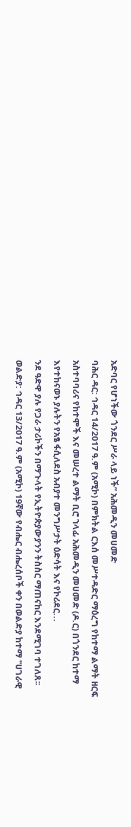አድባር የሆነችው ጎንደር ሥራ ላይ ነች” አሕመዲን መሀመድ
ባሕር ዳር: ኅዳር 14/2017 ዓ.ም (አሚኮ) በምክትል ርእሰ መሥተዳድር ማዕረግ የከተማ ልማት ዘርፍ አስተባባሪና የከተሞች እና መሠረተ ልማት ቢሮ ኀላፊ አሕመዲን መሀመድ (ዶ.ር) በጎንደር ከተማ እየተከናወኑ ያሉትን የአፄ ፋሲለደስ አብያተ መንግሥታት ዕድሳት እና የኮሪደር...
ንደ ዓድዋ ያሉ የጋራ ታሪኮችን በማጉላት የኢትዮጵያውያንን ትስስር ማጠናከር እንደሚገባ ተገለጸ፡፡
ወልድያ: ኅዳር 13/2017 ዓ.ም (አሚኮ) 19ኛው የብሔር ብሔረሰቦች ቀን በወልድያ ከተማ "ሀገራዊ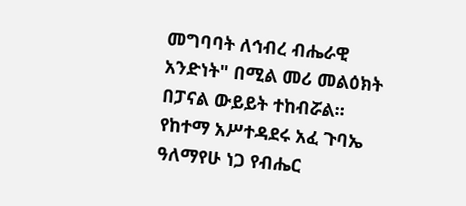መግባባት ለኅብረ ብሔራዊ አንድነት" በሚል መሪ መልዕክት በፓናል ውይይት ተከብሯል። የከተማ አሥተዳደሩ አፈ ጉባኤ ዓለማየሁ ነጋ የብሔር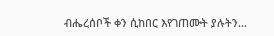ብሔረሰቦች ቀን ሲከበር እየገጠሙት ያሉትን...